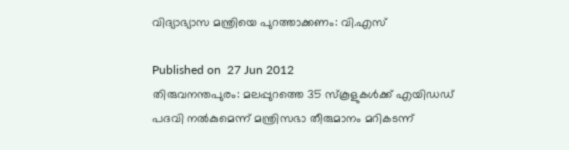വിദ്യാഭ്യാസ മന്ത്രിയെ പുറത്താക്കണം: വി.എസ്‌

Published on  27 Jun 2012
തിരുവനന്തപുരം: മലപ്പുറത്തെ 35 സ്‌കൂളുകള്‍ക്ക് എയിഡഡ് പദവി നല്‍കുമെന്ന് മന്ത്രിസഭാ തീരുമാനം മറികടന്ന്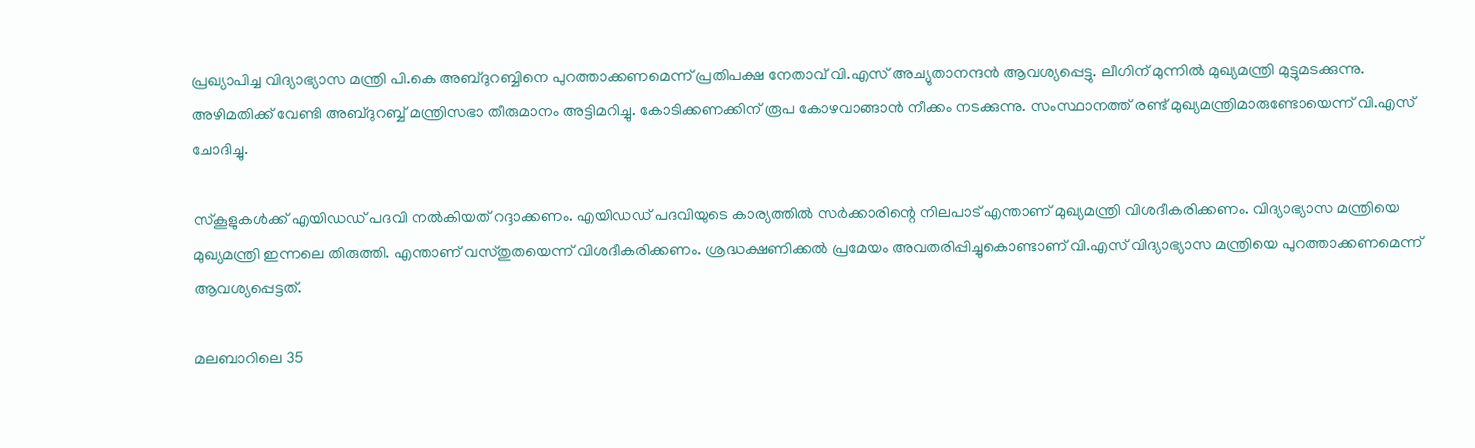പ്രഖ്യാപിച്ച വിദ്യാഭ്യാസ മന്ത്രി പി.കെ അബ്ദുറബ്ബിനെ പുറത്താക്കണമെന്ന് പ്രതിപക്ഷ നേതാവ് വി.എസ് അച്യുതാനന്ദന്‍ ആവശ്യപ്പെട്ടു. ലീഗിന് മുന്നില്‍ മുഖ്യമന്ത്രി മുട്ടുമടക്കുന്നു. അഴിമതിക്ക് വേണ്ടി അബ്ദുറബ്ബ് മന്ത്രിസഭാ തീരുമാനം അട്ടിമറിച്ചു. കോടിക്കണക്കിന് രൂപ കോഴവാങ്ങാന്‍ നീക്കം നടക്കുന്നു. സംസ്ഥാനത്ത് രണ്ട് മുഖ്യമന്ത്രിമാരുണ്ടോയെന്ന് വി.എസ് ചോദിച്ചു.

സ്‌കൂളുകള്‍ക്ക് എയിഡഡ് പദവി നല്‍കിയത് റദ്ദാക്കണം. എയിഡഡ് പദവിയുടെ കാര്യത്തില്‍ സര്‍ക്കാരിന്റെ നിലപാട് എന്താണ് മുഖ്യമന്ത്രി വിശദീകരിക്കണം. വിദ്യാഭ്യാസ മന്ത്രിയെ മുഖ്യമന്ത്രി ഇന്നലെ തിരുത്തി. എന്താണ് വസ്തുതയെന്ന് വിശദീകരിക്കണം. ശ്രദ്ധക്ഷണിക്കല്‍ പ്രമേയം അവതരിപ്പിച്ചുകൊണ്ടാണ് വി.എസ് വിദ്യാഭ്യാസ മന്ത്രിയെ പുറത്താക്കണമെന്ന് ആവശ്യപ്പെട്ടത്.

മലബാറിലെ 35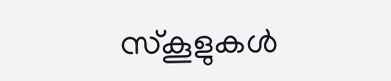സ്‌കൂളുകള്‍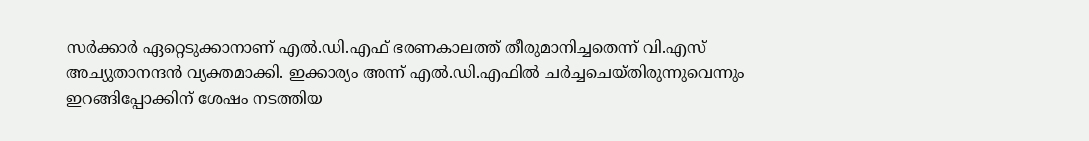സര്‍ക്കാര്‍ ഏറ്റെടുക്കാനാണ് എല്‍.ഡി.എഫ് ഭരണകാലത്ത് തീരുമാനിച്ചതെന്ന് വി.എസ് അച്യുതാനന്ദന്‍ വ്യക്തമാക്കി. ഇക്കാര്യം അന്ന് എല്‍.ഡി.എഫില്‍ ചര്‍ച്ചചെയ്തിരുന്നുവെന്നും ഇറങ്ങിപ്പോക്കിന് ശേഷം നടത്തിയ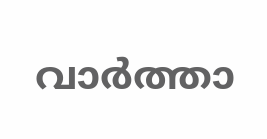വാര്‍ത്താ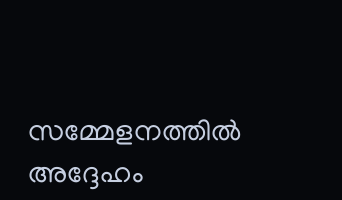സമ്മേളനത്തില്‍ അദ്ദേഹം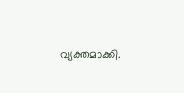വ്യക്തമാക്കി.